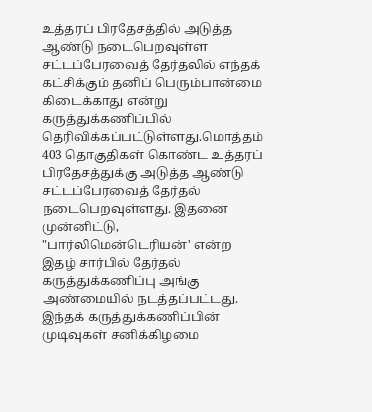உத்தரப் பிரதேசத்தில் அடுத்த ஆண்டு நடைபெறவுள்ள சட்டப்பேரவைத் தேர்தலில் எந்தக் கட்சிக்கும் தனிப் பெரும்பான்மை கிடைக்காது என்று கருத்துக்கணிப்பில் தெரிவிக்கப்பட்டுள்ளது.மொத்தம் 403 தொகுதிகள் கொண்ட உத்தரப் பிரதேசத்துக்கு அடுத்த ஆண்டு சட்டப்பேரவைத் தேர்தல் நடைபெறவுள்ளது. இதனை முன்னிட்டு, "பார்லிமென்டெரியன்' என்ற இதழ் சார்பில் தேர்தல் கருத்துக்கணிப்பு அங்கு அண்மையில் நடத்தப்பட்டது.
இந்தக் கருத்துக்கணிப்பின் முடிவுகள் சனிக்கிழமை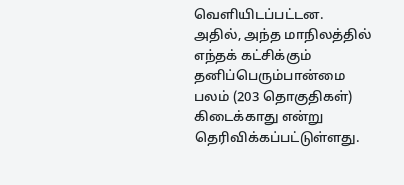வெளியிடப்பட்டன. அதில், அந்த மாநிலத்தில் எந்தக் கட்சிக்கும் தனிப்பெரும்பான்மை பலம் (203 தொகுதிகள்) கிடைக்காது என்று தெரிவிக்கப்பட்டுள்ளது.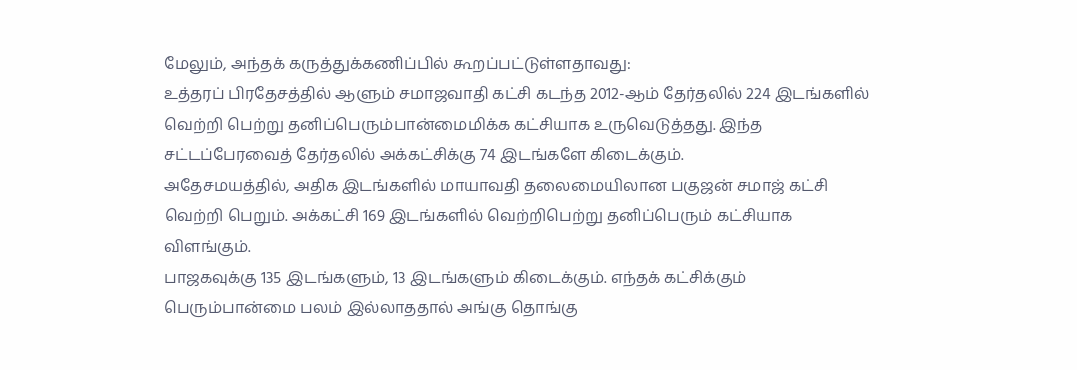மேலும், அந்தக் கருத்துக்கணிப்பில் கூறப்பட்டுள்ளதாவது:
உத்தரப் பிரதேசத்தில் ஆளும் சமாஜவாதி கட்சி கடந்த 2012-ஆம் தேர்தலில் 224 இடங்களில் வெற்றி பெற்று தனிப்பெரும்பான்மைமிக்க கட்சியாக உருவெடுத்தது. இந்த சட்டப்பேரவைத் தேர்தலில் அக்கட்சிக்கு 74 இடங்களே கிடைக்கும்.
அதேசமயத்தில், அதிக இடங்களில் மாயாவதி தலைமையிலான பகுஜன் சமாஜ் கட்சி வெற்றி பெறும். அக்கட்சி 169 இடங்களில் வெற்றிபெற்று தனிப்பெரும் கட்சியாக விளங்கும்.
பாஜகவுக்கு 135 இடங்களும், 13 இடங்களும் கிடைக்கும். எந்தக் கட்சிக்கும் பெரும்பான்மை பலம் இல்லாததால் அங்கு தொங்கு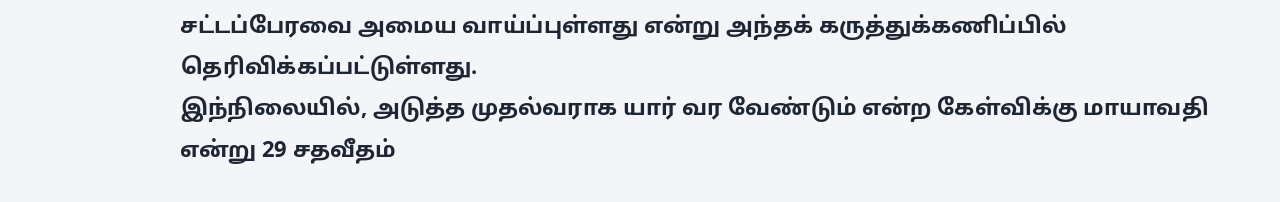சட்டப்பேரவை அமைய வாய்ப்புள்ளது என்று அந்தக் கருத்துக்கணிப்பில் தெரிவிக்கப்பட்டுள்ளது.
இந்நிலையில், அடுத்த முதல்வராக யார் வர வேண்டும் என்ற கேள்விக்கு மாயாவதி என்று 29 சதவீதம்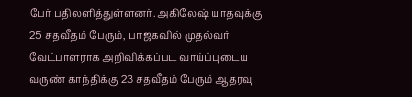பேர் பதிலளித்துள்ளனர். அகிலேஷ் யாதவுக்கு 25 சதவீதம் பேரும், பாஜகவில் முதல்வர் வேட்பாளராக அறிவிக்கப்பட வாய்ப்புடைய வருண் காந்திக்கு 23 சதவீதம் பேரும் ஆதரவு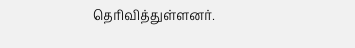தெரிவித்துள்ளனர்.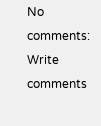No comments:
Write comments